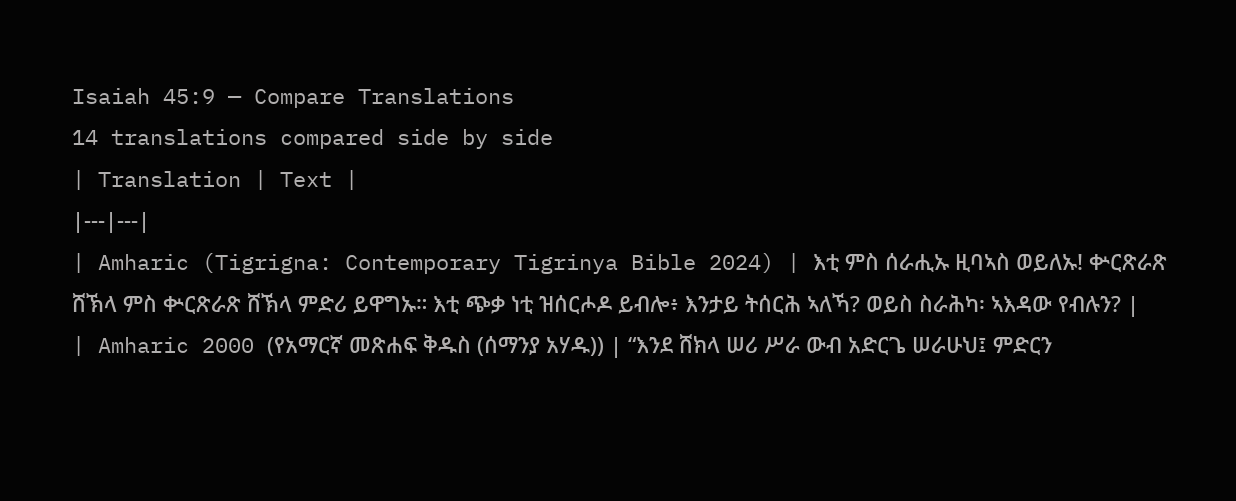Isaiah 45:9 — Compare Translations
14 translations compared side by side
| Translation | Text |
|---|---|
| Amharic (Tigrigna: Contemporary Tigrinya Bible 2024) | እቲ ምስ ሰራሒኡ ዚባኣስ ወይለኡ! ቍርጽራጽ ሸኽላ ምስ ቍርጽራጽ ሸኽላ ምድሪ ይዋግኡ። እቲ ጭቃ ነቲ ዝሰርሖዶ ይብሎ፥ እንታይ ትሰርሕ ኣለኻ? ወይስ ስራሕካ፡ ኣእዳው የብሉን? |
| Amharic 2000 (የአማርኛ መጽሐፍ ቅዱስ (ሰማንያ አሃዱ)) | “እንደ ሸክላ ሠሪ ሥራ ውብ አድርጌ ሠራሁህ፤ ምድርን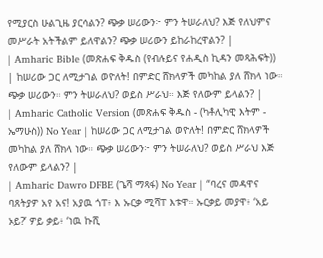የሚያርስ ሁልጊዜ ያርሳልን? ጭቃ ሠሪውን፦ ምን ትሠራለህ? እጅ የለህምና መሥራት አትችልም ይለዋልን? ጭቃ ሠሪውን ይከራከረዋልን? |
| Amharic Bible (መጽሐፍ ቅዱስ (የብሉይና የሐዲስ ኪዳን መጻሕፍት)) | ከሠሪው ጋር ለሚታገል ወዮለት! በምድር ሸክላዎች መካከል ያለ ሸክላ ነው። ጭቃ ሠሪውን። ምን ትሠራለህ? ወይስ ሥራህ። እጅ የለውም ይላልን? |
| Amharic Catholic Version (መጽሐፍ ቅዱስ - (ካቶሊካዊ እትም - ኤማሁስ)) No Year | ከሠሪው ጋር ለሚታገል ወዮለት! በምድር ሸክላዎች መካከል ያለ ሸክላ ነው። ጭቃ ሠሪውን፦ ምን ትሠራለህ? ወይስ ሥራህ እጅ የለውም ይላልን? |
| Amharic Dawro DFBE (ጌሻ ማጻፋ) No Year | “ባረና መዳዋና ባጸትያዎ አየ አና! አያዉ ጎፐ፥ እ ኡርቃ ሚሻፐ እቱዋ። ኡርቃይ መያዋ፥ ‘አይ ኦይ?’ ዎይ ቃይ፥ ‘ነዉ ኩሺ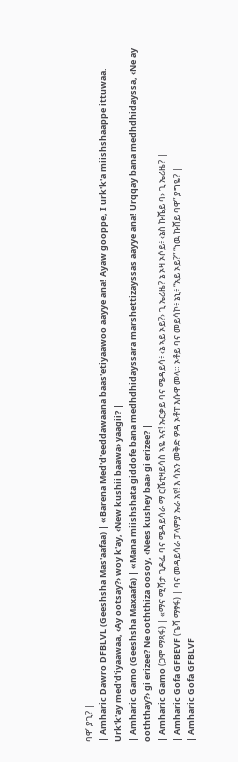ባዋ’ ያጊ? |
| Amharic Dawro DFBLVL (Geeshsha Mas'aafaa) | «Barena Med'd'eeddawaana baas'etiyaawoo aayye ana! Ayaw gooppe, I urk'k'a miishshaappe ittuwaa. Urk'k'ay med'd'iyaawaa, ‹Ay ootsay?› woy k'ay, ‹New kushii baawa› yaagii? |
| Amharic Gamo (Geeshsha Maxaafa) | «Mana miishshata giddofe bana medhdhidayssara marshettizayssas aayye ana! Urqqay bana medhdhidayssa, ‹Ne ay ooththay?› gi erizee? Ne ooththiza oosoy, ‹Nees kushey baa› gi erizee? |
| Amharic Gamo (ጋሞ ማጻፋ) | «ማና ሚሻታ ጊዶፌ ባና ሜዳይሳራ ማ ርሼቲዛይሳስ ኣዬ ኣና! ኡርቃይ ባና ሜዳይሳ፥ ‹ኔ ኣይ ኦይ?› ጊ ኤሪዜ? ኔ ኦዛ ኦሶይ፥ ‹ኔስ ኩሼይ ባ› ጊ ኤሪዜ? |
| Amharic Gofa GFBEVF (ጌሻ ማፃፋ) | ባና መዳይሳራ ፓላምያ ኡራ አየ! እ ሳአን መቅድ ዎዳ ኦቶፐ እሱዋ መላ። ኦቶይ ባና መይሳኮ፥ ኔኒ፥ “አይ ኦይ?” “ነዉ ኩሸይ ባዋ” ያግዬ? |
| Amharic Gofa GFBLVF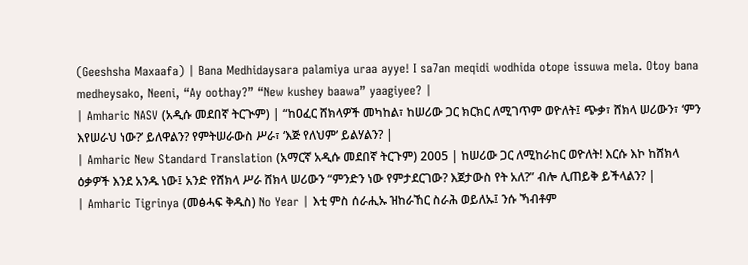(Geeshsha Maxaafa) | Bana Medhidaysara palamiya uraa ayye! I sa7an meqidi wodhida otope issuwa mela. Otoy bana medheysako, Neeni, “Ay oothay?” “New kushey baawa” yaagiyee? |
| Amharic NASV (አዲሱ መደበኛ ትርጒም) | “ከዐፈር ሸክላዎች መካከል፣ ከሠሪው ጋር ክርክር ለሚገጥም ወዮለት፤ ጭቃ፣ ሸክላ ሠሪውን፣ ‘ምን እየሠራህ ነው?’ ይለዋልን? የምትሠራውስ ሥራ፣ ‘እጅ የለህም’ ይልሃልን? |
| Amharic New Standard Translation (አማርኛ አዲሱ መደበኛ ትርጉም) 2005 | ከሠሪው ጋር ለሚከራከር ወዮለት! እርሱ እኮ ከሸክላ ዕቃዎች እንደ አንዱ ነው፤ አንድ የሸክላ ሥራ ሸክላ ሠሪውን “ምንድን ነው የምታደርገው? እጀታውስ የት አለ?” ብሎ ሊጠይቅ ይችላልን? |
| Amharic Tigrinya (መፅሓፍ ቅዱስ) No Year | እቲ ምስ ሰራሒኡ ዝከራኸር ስራሕ ወይለኡ፤ ንሱ ኻብቶም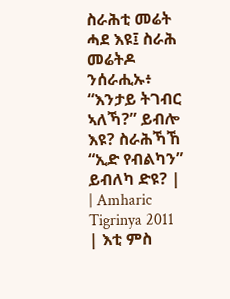ስራሕቲ መሬት ሓደ እዩ፤ ስራሕ መሬትዶ ንሰራሒኡ፥ “እንታይ ትገብር ኣለኻ?” ይብሎ እዩ? ስራሕኻኸ “ኢድ የብልካን” ይብለካ ድዩ? |
| Amharic Tigrinya 2011 | እቲ ምስ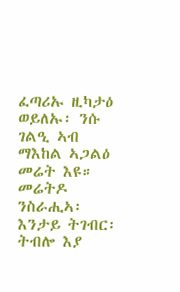ፈጣሪኡ ዚካታዕ ወይለኡ፡ ንሱ ገልዒ ኣብ ማእከል ኣጋልዕ መሬት እዩ። መሬትዶ ንስራሒኣ፡ እንታይ ትገብር፡ ትብሎ እያ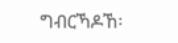ግብርኻዶኸ፡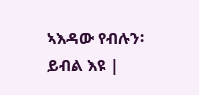ኣእዳው የብሉን፡ ይብል እዩ |